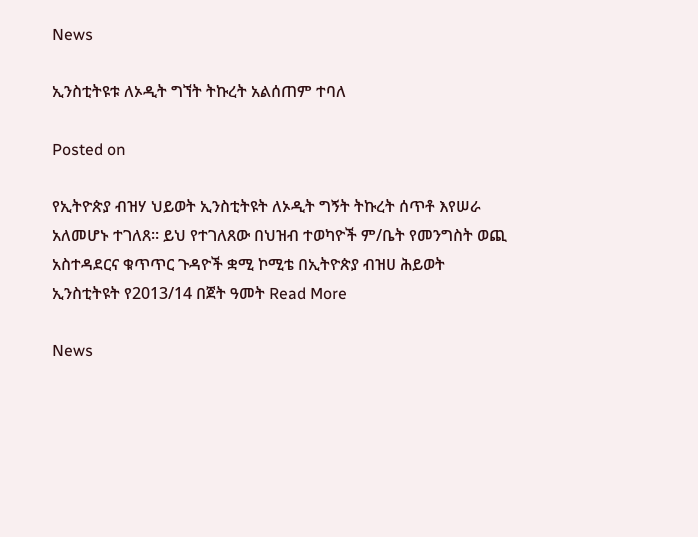News

ኢንስቲትዩቱ ለኦዲት ግኘት ትኩረት አልሰጠም ተባለ

Posted on

የኢትዮጵያ ብዝሃ ህይወት ኢንስቲትዩት ለኦዲት ግኝት ትኩረት ሰጥቶ እየሠራ አለመሆኑ ተገለጸ፡፡ ይህ የተገለጸው በህዝብ ተወካዮች ም/ቤት የመንግስት ወጪ አስተዳደርና ቁጥጥር ጉዳዮች ቋሚ ኮሚቴ በኢትዮጵያ ብዝሀ ሕይወት ኢንስቲትዩት የ2013/14 በጀት ዓመት Read More

News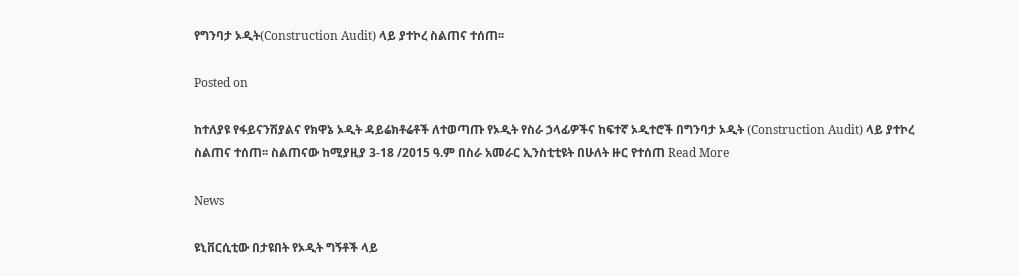የግንባታ ኦዲት(Construction Audit) ላይ ያተኮረ ስልጠና ተሰጠ፡፡

Posted on

ከተለያዩ የፋይናንሽያልና የክዋኔ ኦዲት ዳይሬክቶሬቶች ለተወጣጡ የኦዲት የስራ ኃላፊዎችና ከፍተኛ ኦዲተሮች በግንባታ ኦዲት (Construction Audit) ላይ ያተኮረ ስልጠና ተሰጠ፡፡ ስልጠናው ከሚያዚያ 3-18 /2015 ዓ.ም በስራ አመራር ኢንስቲቲዩት በሁለት ዙር የተሰጠ Read More

News

ዩኒቨርሲቲው በታዩበት የኦዲት ግኝቶች ላይ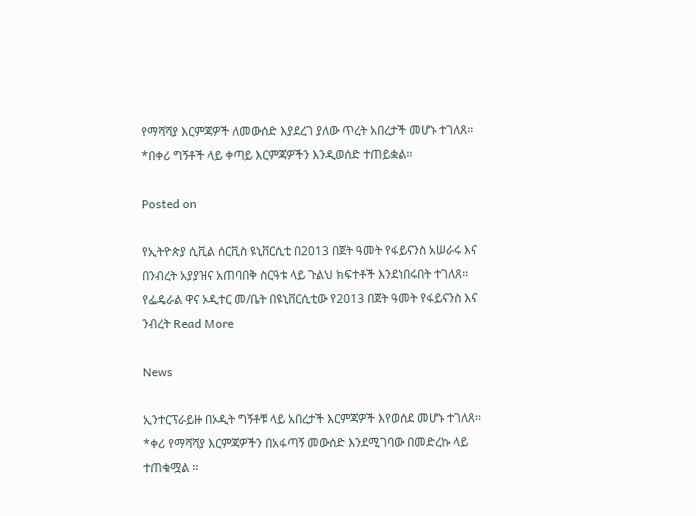የማሻሻያ እርምጃዎች ለመውሰድ እያደረገ ያለው ጥረት አበረታች መሆኑ ተገለጸ፡፡ *በቀሪ ግኝቶች ላይ ቀጣይ እርምጃዎችን እንዲወሰድ ተጠይቋል፡፡

Posted on

የኢትዮጵያ ሲቪል ሰርቪስ ዩኒቨርሲቲ በ2013 በጀት ዓመት የፋይናንስ አሠራሩ እና በንብረት አያያዝና አጠባበቅ ስርዓቱ ላይ ጉልህ ክፍተቶች እንደነበሩበት ተገለጸ፡፡ የፌዴራል ዋና ኦዲተር መ/ቤት በዩኒቨርሲቲው የ2013 በጀት ዓመት የፋይናንስ እና ንብረት Read More

News

ኢንተርፕራይዙ በኦዲት ግኝቶቹ ላይ አበረታች እርምጃዎች እየወሰደ መሆኑ ተገለጸ፡፡ *ቀሪ የማሻሻያ እርምጃዎችን በአፋጣኝ መውሰድ እንደሚገባው በመድረኩ ላይ ተጠቁሟል ፡፡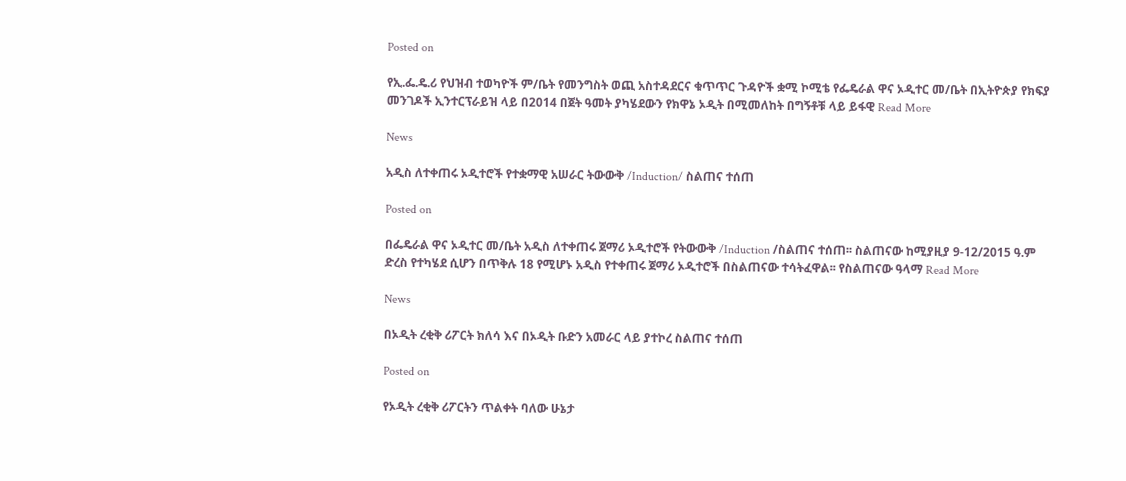Posted on

የኢ.ፌ.ዴ.ሪ የህዝብ ተወካዮች ም/ቤት የመንግስት ወጪ አስተዳደርና ቁጥጥር ጉዳዮች ቋሚ ኮሚቴ የፌዴራል ዋና ኦዲተር መ/ቤት በኢትዮጵያ የክፍያ መንገዶች ኢንተርፕራይዝ ላይ በ2014 በጀት ዓመት ያካሄደውን የክዋኔ ኦዲት በሚመለከት በግኝቶቹ ላይ ይፋዊ Read More

News

አዲስ ለተቀጠሩ ኦዲተሮች የተቋማዊ አሠራር ትውውቅ /Induction/ ስልጠና ተሰጠ

Posted on

በፌዴራል ዋና ኦዲተር መ/ቤት አዲስ ለተቀጠሩ ጀማሪ ኦዲተሮች የትውውቅ /Induction /ስልጠና ተሰጠ፡፡ ስልጠናው ከሚያዚያ 9-12/2015 ዓ.ም ድረስ የተካሄደ ሲሆን በጥቅሉ 18 የሚሆኑ አዲስ የተቀጠሩ ጀማሪ ኦዲተሮች በስልጠናው ተሳትፈዋል፡፡ የስልጠናው ዓላማ Read More

News

በኦዲት ረቂቅ ሪፖርት ክለሳ እና በኦዲት ቡድን አመራር ላይ ያተኮረ ስልጠና ተሰጠ

Posted on

የኦዲት ረቂቅ ሪፖርትን ጥልቀት ባለው ሁኔታ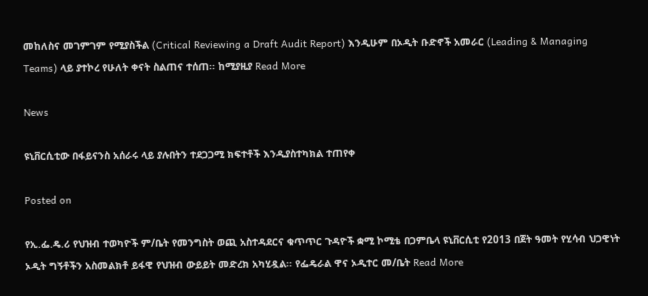መከለስና መገምገም የሚያስችል (Critical Reviewing a Draft Audit Report) እንዲሁም በኦዲት ቡድኖች አመራር (Leading & Managing Teams) ላይ ያተኮረ የሁለት ቀናት ስልጠና ተሰጠ፡፡ ከሚያዚያ Read More

News

ዩኒቨርሲቲው በፋይናንስ አሰራሩ ላይ ያሉበትን ተደጋጋሚ ክፍተቶች እንዲያስተካክል ተጠየቀ

Posted on

የኢ.ፌ.ዴ.ሪ የህዝብ ተወካዮች ም/ቤት የመንግስት ወጪ አስተዳደርና ቁጥጥር ጉዳዮች ቋሚ ኮሚቴ በጋምቤላ ዩኒቨርሲቲ የ2013 በጀት ዓመት የሂሳብ ህጋዊነት ኦዲት ግኝቶችን አስመልክቶ ይፋዊ የህዝብ ውይይት መድረክ አካሂዷል፡፡ የፌዴራል ዋና ኦዲተር መ/ቤት Read More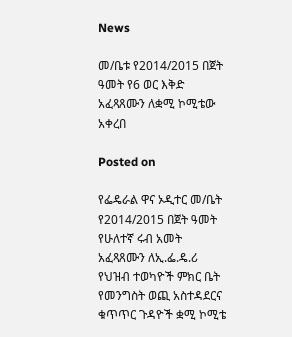News

መ/ቤቱ የ2014/2015 በጀት ዓመት የ6 ወር እቅድ አፈጻጸሙን ለቋሚ ኮሚቴው አቀረበ

Posted on

የፌዴራል ዋና ኦዲተር መ/ቤት የ2014/2015 በጀት ዓመት የሁለተኛ ሩብ አመት አፈጻጸሙን ለኢ.ፌ.ዴ.ሪ የህዝብ ተወካዮች ምክር ቤት የመንግስት ወጪ አስተዳደርና ቁጥጥር ጉዳዮች ቋሚ ኮሚቴ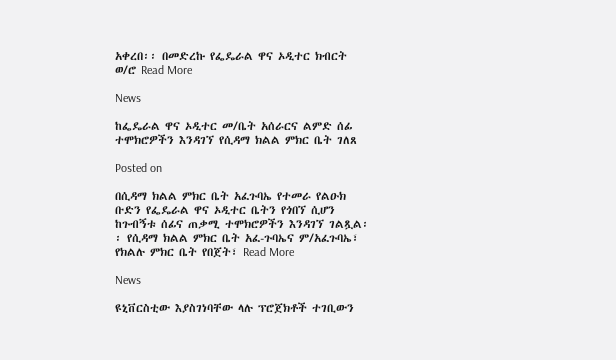አቀረበ፡፡ በመድረኩ የፌዴራል ዋና ኦዲተር ክብርት ወ/ሮ Read More

News

ከፌዴራል ዋና ኦዲተር መ/ቤት አሰራርና ልምድ ሰፊ ተሞክሮዎችን እንዳገኘ የሲዳማ ክልል ምክር ቤት ገለጸ

Posted on

በሲዳማ ክልል ምክር ቤት አፈጉባኤ የተመራ የልዑክ ቡድን የፌዴራል ዋና ኦዲተር ቤትን የጎበኘ ሲሆን ከጉብኝቱ ሰፊና ጠቃሚ ተሞክሮዎችን እንዳገኘ ገልጿል፡፡ የሲዳማ ክልል ምክር ቤት አፈ-ጉባኤና ም/አፈጉባኤ፣ የክልሉ ምክር ቤት የበጀት፣ Read More

News

ዩኒቨርስቲው እያስገነባቸው ላሉ ፕሮጀክቶች ተገቢውን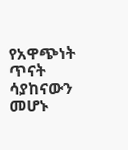የአዋጭነት ጥናት ሳያከናውን መሆኑ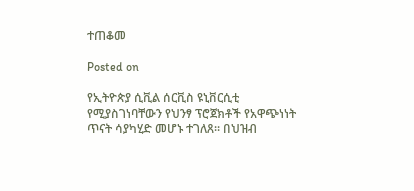ተጠቆመ

Posted on

የኢትዮጵያ ሲቪል ሰርቪስ ዩኒቨርሲቲ የሚያስገነባቸውን የህንፃ ፕሮጀክቶች የአዋጭነነት ጥናት ሳያካሂድ መሆኑ ተገለጸ፡፡ በህዝብ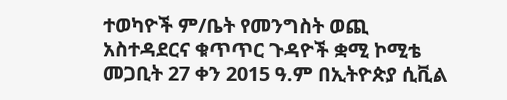ተወካዮች ም/ቤት የመንግስት ወጪ አስተዳደርና ቁጥጥር ጉዳዮች ቋሚ ኮሚቴ መጋቢት 27 ቀን 2015 ዓ.ም በኢትዮጵያ ሲቪል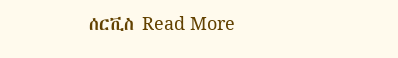ሰርቪስ Read More